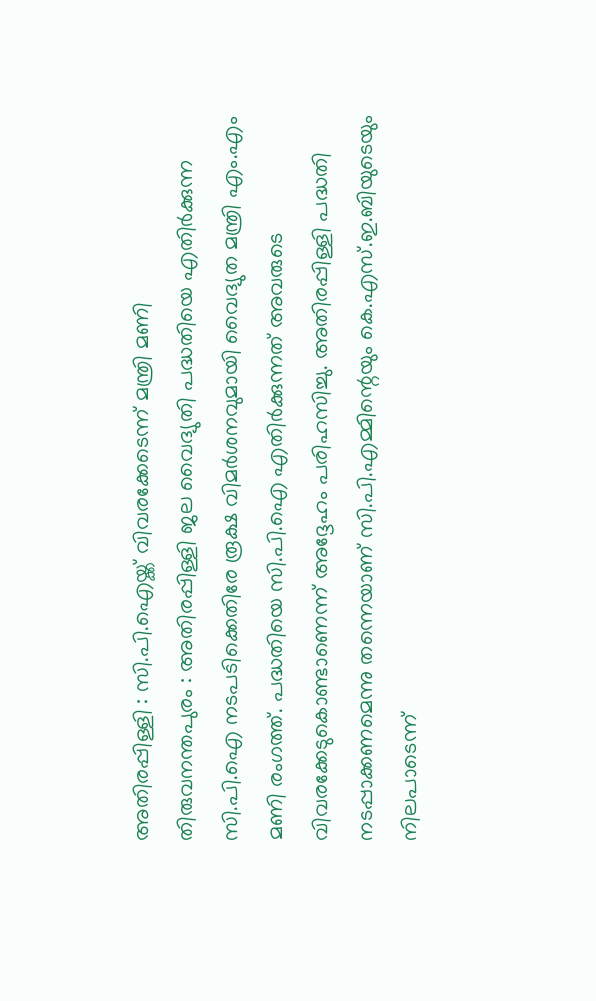അതിരപ്പിള്ളി : സി.പി.ഐയ്ക്ക് വിവരക്കേടെന്ന് മന്ത്രി മണി
തിരുവനന്തപുരം : അതിരപ്പിള്ളി ജല വൈദ്യുതി പദ്ധതിയെ എതിർക്കുന്ന സി.പി.ഐ നടപടിക്കെതിരേ രൂക്ഷ വിമർശനവുമായി വൈദ്യുത മന്ത്രി എം.എം മണി രംഗത്ത്. പദ്ധതിയെ സി.പി.ഐ എതിർക്കുന്നത് അവരുടെ വിവരക്കേടുകൊണ്ടാണെന്ന് അദ്ദേഹം പരിഹസിച്ചു. അതിരപ്പിള്ളി പദ്ധതി നടപ്പാക്കണമെന്നു തന്നെയാണ് സി.പി.എമ്മിന്റെയും കെ.എസ്.ഇ.ബിയുടെയും നിലപാടെന്ന്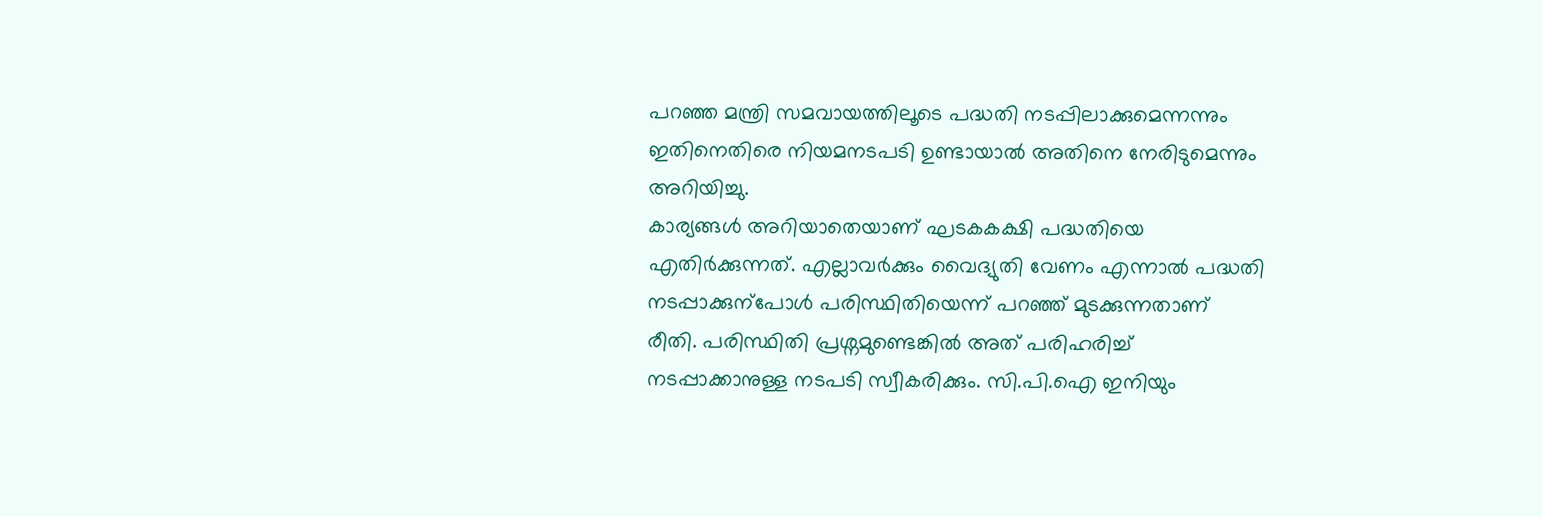പറഞ്ഞ മന്ത്രി സമവായത്തിലൂടെ പദ്ധതി നടപ്പിലാക്കുമെന്നന്നും ഇതിനെതിരെ നിയമനടപടി ഉണ്ടായാൽ അതിനെ നേരിടുമെന്നും അറിയിച്ചു.
കാര്യങ്ങൾ അറിയാതെയാണ് ഘടകകക്ഷി പദ്ധതിയെ എതിർക്കുന്നത്. എല്ലാവർക്കും വൈദ്യുതി വേണം എന്നാൽ പദ്ധതി നടപ്പാക്കുന്പോൾ പരിസ്ഥിതിയെന്ന് പറഞ്ഞ് മുടക്കുന്നതാണ് രീതി. പരിസ്ഥിതി പ്രശ്നമുണ്ടെങ്കിൽ അത് പരിഹരിച്ച് നടപ്പാക്കാനുള്ള നടപടി സ്വീകരിക്കും. സി.പി.ഐ ഇനിയും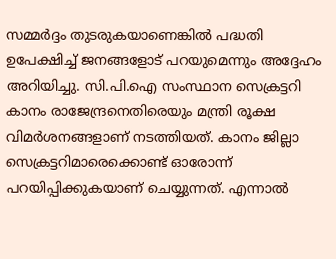സമ്മർദ്ദം തുടരുകയാണെങ്കിൽ പദ്ധതി ഉപേക്ഷിച്ച് ജനങ്ങളോട് പറയുമെന്നും അദ്ദേഹം അറിയിച്ചു. സി.പി.ഐ സംസ്ഥാന സെക്രട്ടറി കാനം രാജേന്ദ്രനെതിരെയും മന്ത്രി രൂക്ഷ വിമർശനങ്ങളാണ് നടത്തിയത്. കാനം ജില്ലാ സെക്രട്ടറിമാരെക്കൊണ്ട് ഓരോന്ന് പറയിപ്പിക്കുകയാണ് ചെയ്യുന്നത്. എന്നാൽ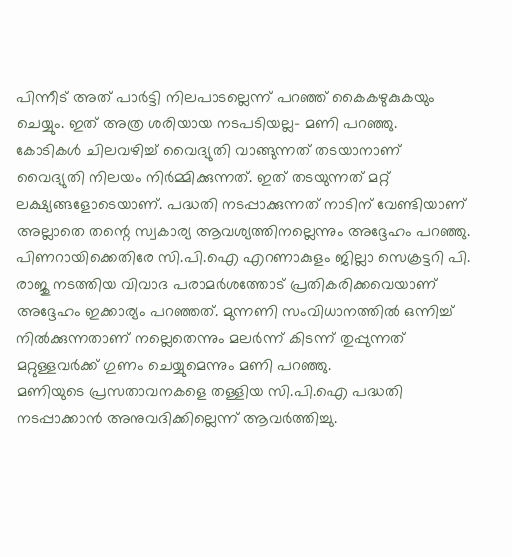പിന്നീട് അത് പാർട്ടി നിലപാടല്ലെന്ന് പറഞ്ഞ് കൈകഴുകുകയും ചെയ്യും. ഇത് അത്ര ശരിയായ നടപടിയല്ല− മണി പറഞ്ഞു.
കോടികൾ ചിലവഴിച്ച് വൈദ്യുതി വാങ്ങുന്നത് തടയാനാണ് വൈദ്യുതി നിലയം നിർമ്മിക്കുന്നത്. ഇത് തടയുന്നത് മറ്റ് ലക്ഷ്യങ്ങളോടെയാണ്. പദ്ധതി നടപ്പാക്കുന്നത് നാടിന് വേണ്ടിയാണ് അല്ലാതെ തന്റെ സ്വകാര്യ ആവശ്യത്തിനല്ലെന്നും അദ്ദേഹം പറഞ്ഞു. പിണറായിക്കെതിരേ സി.പി.ഐ എറണാകുളം ജില്ലാ സെക്രട്ടറി പി. രാജു നടത്തിയ വിവാദ പരാമർശത്തോട് പ്രതികരിക്കവെയാണ് അദ്ദേഹം ഇക്കാര്യം പറഞ്ഞത്. മുന്നണി സംവിധാനത്തിൽ ഒന്നിച്ച് നിൽക്കുന്നതാണ് നല്ലെതെന്നും മലർന്ന് കിടന്ന് തുപ്പുന്നത് മറ്റുള്ളവർക്ക് ഗുണം ചെയ്യുമെന്നും മണി പറഞ്ഞു.
മണിയുടെ പ്രസതാവനകളെ തള്ളിയ സി.പി.ഐ പദ്ധതി നടപ്പാക്കാൻ അനുവദിക്കില്ലെന്ന് ആവർത്തിച്ചു.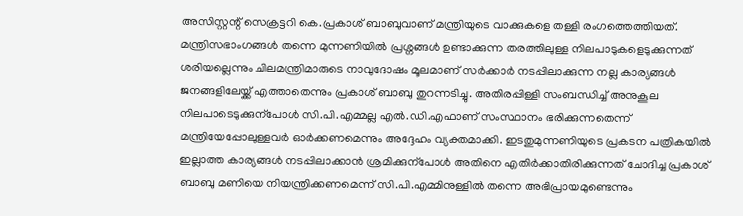അസിസ്റ്റന്റ് സെക്രട്ടറി കെ.പ്രകാശ് ബാബുവാണ് മന്ത്രിയുടെ വാക്കുകളെ തള്ളി രംഗത്തെത്തിയത്. മന്ത്രിസഭാംഗങ്ങൾ തന്നെ മുന്നണിയിൽ പ്രശ്നങ്ങൾ ഉണ്ടാക്കുന്ന തരത്തിലുള്ള നിലപാടുകളെടുക്കുന്നത് ശരിയല്ലെന്നും ചിലമന്ത്രിമാരുടെ നാവുദോഷം മൂലമാണ് സർക്കാർ നടപ്പിലാക്കുന്ന നല്ല കാര്യങ്ങൾ ജനങ്ങളിലേയ്ക്ക് എത്താതെന്നും പ്രകാശ് ബാബു തുറന്നടിച്ചു. അതിരപ്പിള്ളി സംബന്ധിച്ച് അനുകൂല നിലപാടെടുക്കുന്പോൾ സി.പി.എമ്മല്ല എൽ.ഡി.എഫാണ് സംസ്ഥാനം ഭരിക്കുന്നതെന്ന് മന്ത്രിയേപ്പോലുള്ളവർ ഓർക്കണമെന്നും അദ്ദേഹം വ്യക്തമാക്കി. ഇടതുമുന്നണിയുടെ പ്രകടന പത്രികയിൽ ഇല്ലാത്ത കാര്യങ്ങൾ നടപ്പിലാക്കാൻ ശ്രമിക്കുന്പോൾ അതിനെ എതിർക്കാതിരിക്കുന്നത് ചോദിച്ച പ്രകാശ് ബാബു മണിയെ നിയന്ത്രിക്കണമെന്ന് സി.പി.എമ്മിനുള്ളിൽ തന്നെ അഭിപ്രായമുണ്ടെന്നും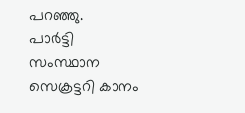പറഞ്ഞു.
പാർട്ടി സംസ്ഥാന സെക്രട്ടറി കാനം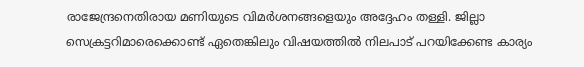രാജേന്ദ്രനെതിരായ മണിയുടെ വിമർശനങ്ങളെയും അദ്ദേഹം തള്ളി. ജില്ലാ സെക്രട്ടറിമാരെക്കൊണ്ട് ഏതെങ്കിലും വിഷയത്തിൽ നിലപാട് പറയിക്കേണ്ട കാര്യം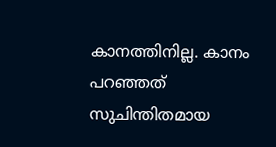കാനത്തിനില്ല. കാനം പറഞ്ഞത് സുചിന്തിതമായ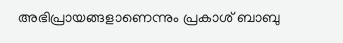അഭിപ്രായങ്ങളാണെന്നും പ്രകാശ് ബാബു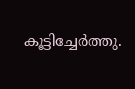കൂട്ടിച്ചേർത്തു.